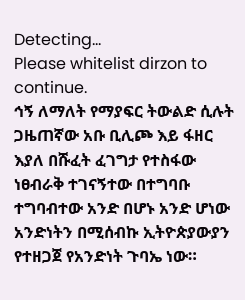Detecting...
Please whitelist dirzon to continue.
ኅኝ ለማለት የማያፍር ትውልድ ሲሉት ጋዜጠኛው አቡ ቢሊጮ እይ ፋዘር እያለ በሹፈት ፈገግታ የተስፋው ነፀብራቅ ተገናኝተው በተግባቡ ተግባብተው አንድ በሆኑ አንድ ሆነው አንድነትን በሚሰብኩ ኢትዮጵያውያን የተዘጋጀ የአንድነት ጉባኤ ነው።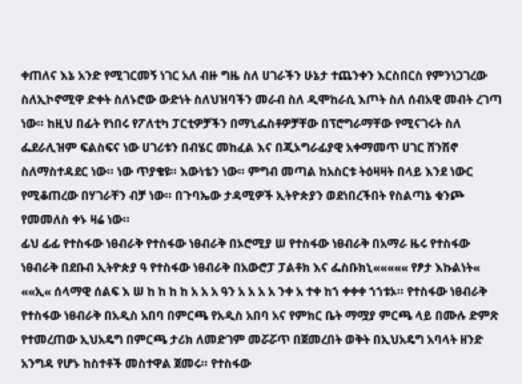ቀጠለና እኔ አንድ የሚገርመኝ ነገር አለ ብዙ ግዜ ስለ ሀገራችን ሁኔታ ተጨንቀን እርስበርስ የምንነጋገረው ስለኢኮኖሚዋ ድቀት ስለኑሮው ውድነት ስለህዝባችን መራብ ስለ ዲሞከራሲ እጦት ስለ ሰብአዊ መብት ረገጣ ነው። ከዚህ በፊት የነበሩ የፖለቲካ ፓርቲዎቻችን በማኒፌስቶዎቻቸው በፕሮግራማቸው የሚናገሩት ስለ ፌደራሊዝም ፍልስፍና ነው ሀገሪቱን በብሄር መከፈል እና በጂኦግራፊያዊ አቀማመጥ ሀገር ሸንሽኖ ስለማስተዳደር ነው። ነው ጥያቄዩ። እውነቴን ነው። ምግብ መጣል ከአስርቱ ትዕዛዛት በላይ እንደ ነውር የሚቆጠረው በሃገራቸን ብቻ ነው። በጉባኤው ታዳሚዎች ኢትዮጵያን ወደነበረችበት የስልጣኔ ቁንጮ የመመለስ ቀኑ ዛሬ ነው።
ፊህ ፊፊ የተስፋው ነፀብራቅ የተስፋው ነፀብራቅ በኦሮሚያ ሠ የተስፋው ነፀብራቅ በአማራ ዜሩ የተስፋው ነፀብራቅ በደቡብ ኢትዮጵያ ዓ የተስፋው ነፀብራቅ በአውሮፓ ፓልቶክ እና ፌስቡክኒ««««« የፆታ እኩልነት« ««ኢ« ሰላማዊ ሰልፍ እ ሠ ከ ከ ከ ከ አ አ አ ዓን አ አ አ አ ንቀ አ ተቀ ከኀ ቀቀቀ ኀኀቱኦ። የተስፋው ነፀብራቅ የተስፋው ነፀብራቅ በአዲስ አበባ በምርጫ የአዲስ አበባ አና የምክር ቤት ማሟያ ምርጫ ላይ በሙሉ ድምጽ የተመረጠው ኢህአዴግ በምርጫ ታሪክ ለመድገም መሯሯጥ በጀመረበት ወቅት በኢህአዴግ አባላት ዘንድ አንግዳ የሆኑ ከስተቶች መስተዋል ጀመሩ። የተስፋው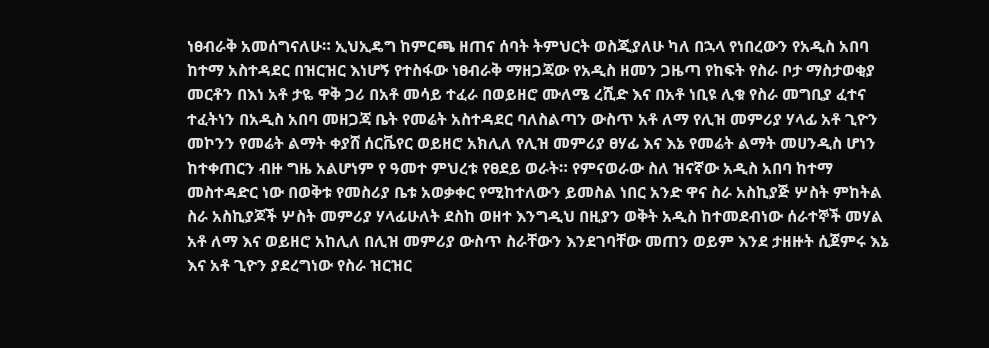ነፀብራቅ አመሰግናለሁ። ኢህኢዴግ ከምርጫ ዘጠና ሰባት ትምህርት ወስጂያለሁ ካለ በኋላ የነበረውን የአዲስ አበባ ከተማ አስተዳደር በዝርዝር እነሆኝ የተስፋው ነፀብራቅ ማዘጋጃው የአዲስ ዘመን ጋዜጣ የከፍት የስራ ቦታ ማስታወቂያ መርቶን በእነ አቶ ታዬ ዋቅ ጋሪ በአቶ መሳይ ተፈራ በወይዘሮ ሙለሜ ረሺድ እና በአቶ ነቢዩ ሊቁ የስራ መግቢያ ፈተና ተፈትነን በአዲስ አበባ መዘጋጃ ቤት የመሬት አስተዳደር ባለስልጣን ውስጥ አቶ ለማ የሊዝ መምሪያ ሃላፊ አቶ ጊዮን መኮንን የመሬት ልማት ቀያሸ ሰርቬየር ወይዘሮ አክሊለ የሊዝ መምሪያ ፀሃፊ እና እኔ የመሬት ልማት መሀንዲስ ሆነን ከተቀጠርን ብዙ ግዜ አልሆነም የ ዓመተ ምህረቱ የፀደይ ወራት። የምናወራው ስለ ዝናኛው አዲስ አበባ ከተማ መስተዳድር ነው በወቅቱ የመስሪያ ቤቱ አወቃቀር የሚከተለውን ይመስል ነበር አንድ ዋና ስራ አስኪያጅ ሦስት ምከትል ስራ አስኪያጆች ሦስት መምሪያ ሃላፊሁለት ደስከ ወዘተ እንግዲህ በዚያን ወቅት አዲስ ከተመደብነው ሰራተኞች መሃል አቶ ለማ እና ወይዘሮ አከሊለ በሊዝ መምሪያ ውስጥ ስራቸውን እንደገባቸው መጠን ወይም እንደ ታዘዙት ሲጀምሩ እኔ እና አቶ ጊዮን ያደረግነው የስራ ዝርዝር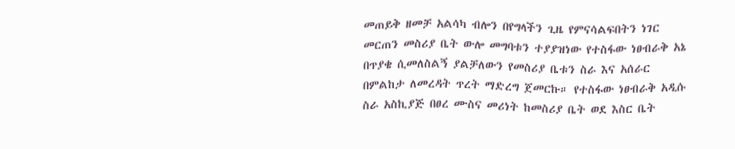መጠይቅ ዘመቻ አልሳካ ብሎን በየግላችን ጊዜ የምናሳልፍበትን ነገር መርጠን መስሪያ ቤት ውሎ መግባቱን ተያያዝነው የተስፋው ነፀብራቅ አኔ በጥያቄ ሲመለስልኝ ያልቻለውን የመስሪያ ቤቱን ስራ እና አሰራር በምልከታ ለመረዳት ጥረት ማድረግ ጀመርኩ። የተስፋው ነፀብራቅ አዲሱ ስራ አስኪያጅ በፀረ ሙስና መሪነት ከመስሪያ ቤት ወደ እስር ቤት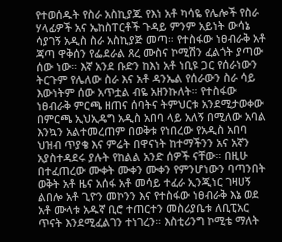የተወሰዱት የስራ አስኪያጁ የእነ አቶ ካሳዬ የሌሎች የስራ ሃላፊዎች አና ኤከስፐርቶች ጉዳይ ምንም አይነት ውሳኔ ሳያገኝ አዲስ ስራ አስኪያጅ መጣ። የተስፋው ነፀብራቅ አቶ ጃጣ ዋቅሰን የፌደራል ጸረ ሙስና ኮሚሽን ፈልጎት ያጣው ሰው ነው። እኛ አንደ ቡድን ከእነ አቶ ነቢዩ ጋር የሰራነውን ትርጉም የሌለው ስራ እና አቶ ዳንኤል የሰራውን ስራ ሳይ እውነትም ሰው አጥቷል ብዬ አዘንኩለት። የተስፋው ነፀብራቅ ምርጫ ዘጠና ሰባትና ትምህርቱ አንደሚታወቀው በምርጫ ኢህኢዴግ አዲስ አበባ ላይ አለኝ በሚለው አባል እንኳን አልተመረጠም በወቅቱ የነበረው የአዲስ አበባ ህዝብ ጥያቄ እና ምሬት በዋናነት ከተማችንን አና አኛን አያስተዳደሩ ያሉት የከልል አንድ ሰዎች ናቸው። በዚሁ በተፈጠረው ሙቀት ሙቀን ሙቀን የምንሆነውን ባጣንበት ወቅት አቶ ዜና አሰፋ አቶ መሳይ ተፈራ ኢንጂነር ገዛሀኝ ልበሎ አቶ ጊዮን መኮንን እና የተስፋው ነፀብራቅ እኔ ወደ አቶ ሙላቱ አዱኛ ቢሮ ተጠርተን መስሪያቤቱ ለቢፒአር ጥናት እንደሚፈልገን ተነገረን። እስቲሪንግ ኮሚቴ ማለት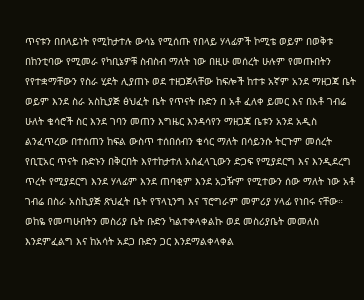ጥናቱን በበላይነት የሚከታተሉ ውሳኔ የሚሰጡ የበላይ ሃላፊዎች ኮሚቴ ወይም በወቅቱ በከንቲባው የሚመራ የካቢኔዎቹ ስብስብ ማለት ነው በዚሁ መሰረት ሁሉም የመጡበትን የየተቋማቸውን የስራ ሂደት ሊያጠኑ ወደ ተዘጋጀላቸው ከፍሎች ከተቱ አኛም አንደ ማዘጋጃ ቤት ወይም እንደ ስራ አስኪያጅ ፅህፈት ቤት የጥናት ቡድን በ አቶ ፈለቀ ይመር እና በአቶ ገብሬ ሁለት ቄሳሮች ስር እንደ ገባን መጠን እግዜር እንዳሳየን ማዘጋጃ ቤቱን አንደ አዲስ ልንፈጥረው በተሰጠን ከፍል ውስጥ ተሰበሰብን ቄሳር ማለት በሳይንሱ ትርጉም መሰረት የቢፒአር ጥናት ቡድኑን በቅርበት እየተከታተለ አስፈላጊውን ድጋፍ የሚያደርግ እና እንዲደረግ ጥረት የሚያደርግ እንደ ሃላፊም እንደ ጠባቂም እንደ አጋዥም የሚተውን ሰው ማለት ነው አቶ ገብሬ በስራ አስኪያጅ ጽህፈት ቤት የፕላኒንግ እና ፕሮግራም መምሪያ ሃላፊ የነበሩ ናቸው። ወከዬ የመጣሁበትን መስሪያ ቤት ቡድን ካልተቀላቀልኩ ወደ መስሪያቤት መመለስ እንደምፈልግ እና ከአሳት አደጋ ቡድን ጋር እንደማልቀላቀል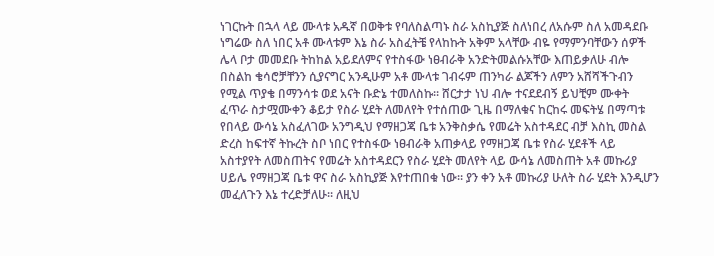ነገርኩት በኋላ ላይ ሙላቱ አዱኛ በወቅቱ የባለስልጣኑ ስራ አስኪያጅ ስለነበረ ለአሱም ስለ አመዳደቡ ነግሬው ስለ ነበር አቶ ሙላቱም እኔ ስራ አስፈትቼ የላከኩት አቅም አላቸው ብዬ የማምንባቸውን ሰዎች ሌላ ቦታ መመደቡ ትከከል አይደለምና የተስፋው ነፀብራቅ አንድትመልሱአቸው እጠይቃለሁ ብሎ በስልከ ቄሳሮቻቸንን ሲያናግር አንዲሁም አቶ ሙላቱ ገብሩም ጠንካራ ልጆችን ለምን አሸሻችጉብን የሚል ጥያቄ በማንሳቱ ወደ አናት ቡድኔ ተመለስኩ። ሸርታታ ነህ ብሎ ተናደደብኝ ይህቺም ሙቀት ፈጥራ ስታሟሙቀን ቆይታ የስራ ሂደት ለመለየት የተሰጠው ጊዜ በማለቁና ከርከሩ መፍትሄ በማጣቱ የበላይ ውሳኔ አስፈለገው አንግዲህ የማዘጋጃ ቤቱ አንቅስቃሴ የመሬት አስተዳደር ብቻ እስኪ መስል ድረስ ከፍተኛ ትኩረት ስቦ ነበር የተስፋው ነፀብራቅ አጠቃላይ የማዘጋጃ ቤቱ የስራ ሂደቶች ላይ አስተያየት ለመስጠትና የመሬት አስተዳደርን የስራ ሂደት መለየት ላይ ውሳኔ ለመስጠት አቶ መኩሪያ ሀይሌ የማዘጋጃ ቤቱ ዋና ስራ አስኪያጅ እየተጠበቁ ነው። ያን ቀን አቶ መኩሪያ ሁለት ስራ ሂደት እንዲሆን መፈለጉን እኔ ተረድቻለሁ። ለዚህ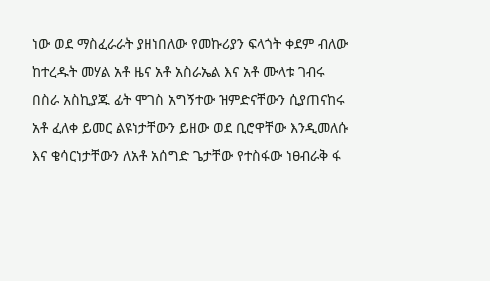ነው ወደ ማስፈራራት ያዘነበለው የመኩሪያን ፍላጎት ቀደም ብለው ከተረዱት መሃል አቶ ዜና አቶ አስራኤል እና አቶ ሙላቱ ገብሩ በስራ አስኪያጁ ፊት ሞገስ አግኝተው ዝምድናቸውን ሲያጠናከሩ አቶ ፈለቀ ይመር ልዩነታቸውን ይዘው ወደ ቢሮዋቸው እንዲመለሱ እና ቄሳርነታቸውን ለአቶ አሰግድ ጌታቸው የተስፋው ነፀብራቅ ፋ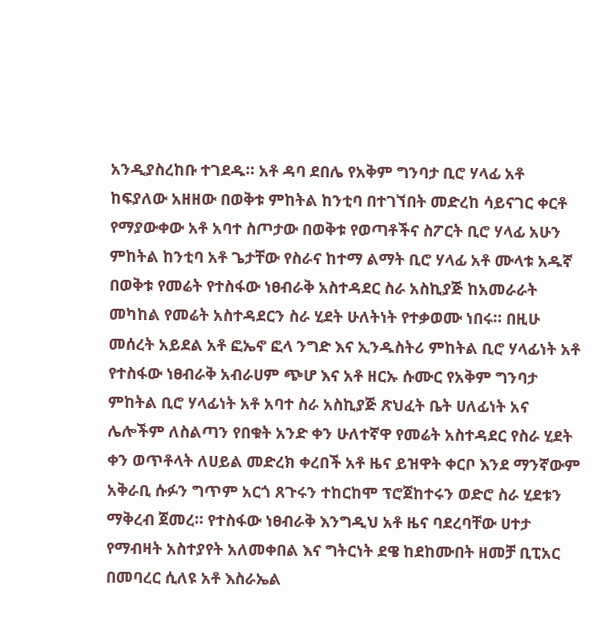አንዲያስረከቡ ተገደዱ። አቶ ዳባ ደበሌ የአቅም ግንባታ ቢሮ ሃላፊ አቶ ከፍያለው አዘዘው በወቅቱ ምከትል ከንቲባ በተገኘበት መድረከ ሳይናገር ቀርቶ የማያውቀው አቶ አባተ ስጦታው በወቅቱ የወጣቶችና ስፖርት ቢሮ ሃላፊ አሁን ምከትል ከንቲባ አቶ ጌታቸው የስራና ከተማ ልማት ቢሮ ሃላፊ አቶ ሙላቱ አዱኛ በወቅቱ የመሬት የተስፋው ነፀብራቅ አስተዳደር ስራ አስኪያጅ ከአመራራት መካከል የመሬት አስተዳደርን ስራ ሂደት ሁለትነት የተቃወሙ ነበሩ። በዚሁ መሰረት አይደል አቶ ፎኤኖ ፎላ ንግድ እና ኢንዱስትሪ ምከትል ቢሮ ሃላፊነት አቶ የተስፋው ነፀብራቅ አብራሀም ጭሆ እና አቶ ዘርኡ ሱሙር የአቅም ግንባታ ምከትል ቢሮ ሃላፊነት አቶ አባተ ስራ አስኪያጅ ጽህፈት ቤት ሀለፊነት አና ሌሎችም ለስልጣን የበቁት አንድ ቀን ሁለተኛዋ የመሬት አስተዳደር የስራ ሂደት ቀን ወጥቶላት ለሀይል መድረክ ቀረበች አቶ ዜና ይዝዋት ቀርቦ እንደ ማንኛውም አቅራቢ ሱፉን ግጥም አርጎ ጸጉሩን ተከርከሞ ፕሮጀከተሩን ወድሮ ስራ ሂደቱን ማቅረብ ጀመረ። የተስፋው ነፀብራቅ እንግዲህ አቶ ዜና ባደረባቸው ሀተታ የማብዛት አስተያየት አለመቀበል እና ግትርነት ደዌ ከደከሙበት ዘመቻ ቢፒአር በመባረር ሲለዩ አቶ እስራኤል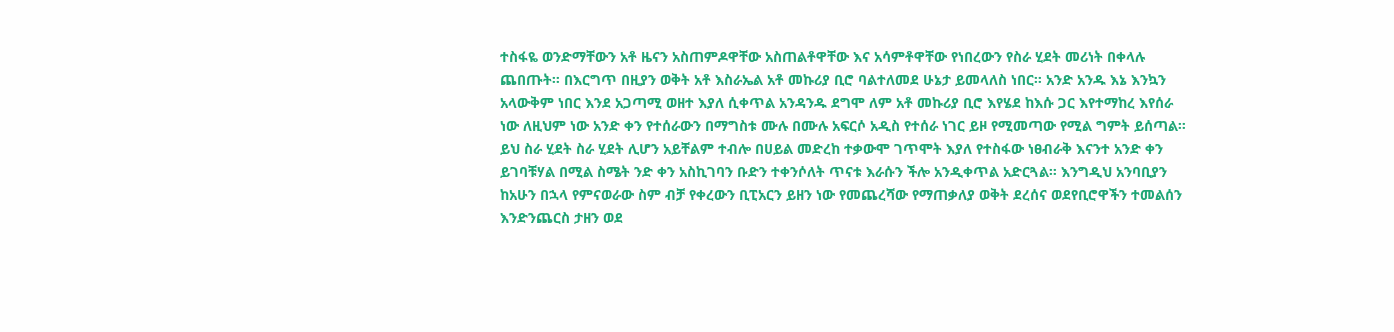ተስፋዬ ወንድማቸውን አቶ ዜናን አስጠምዶዋቸው አስጠልቶዋቸው እና አሳምቶዋቸው የነበረውን የስራ ሂደት መሪነት በቀላሉ ጨበጡት። በእርግጥ በዚያን ወቅት አቶ እስራኤል አቶ መኩሪያ ቢሮ ባልተለመደ ሁኔታ ይመላለስ ነበር። አንድ አንዱ እኔ እንኳን አላውቅም ነበር እንደ አጋጣሚ ወዘተ እያለ ሲቀጥል አንዳንዱ ደግሞ ለም አቶ መኩሪያ ቢሮ እየሄደ ከእሱ ጋር እየተማከረ እየሰራ ነው ለዚህም ነው አንድ ቀን የተሰራውን በማግስቱ ሙሉ በሙሉ አፍርሶ አዲስ የተሰራ ነገር ይዞ የሚመጣው የሚል ግምት ይሰጣል። ይህ ስራ ሂደት ስራ ሂደት ሊሆን አይቸልም ተብሎ በሀይል መድረከ ተቃውሞ ገጥሞት እያለ የተስፋው ነፀብራቅ እናንተ አንድ ቀን ይገባቹሃል በሚል ስሜት ንድ ቀን አስኪገባን ቡድን ተቀንሶለት ጥናቱ እራሱን ችሎ አንዲቀጥል አድርጓል። እንግዲህ አንባቢያን ከአሁን በኋላ የምናወራው ስም ብቻ የቀረውን ቢፒአርን ይዘን ነው የመጨረሻው የማጠቃለያ ወቅት ደረሰና ወደየቢሮዋችን ተመልሰን እንድንጨርስ ታዘን ወደ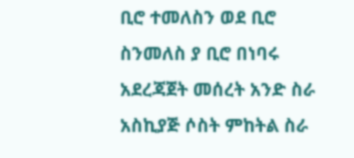ቢሮ ተመለስን ወደ ቢሮ ስንመለስ ያ ቢሮ በነባሩ አደረጃጀት መሰረት አንድ ስራ አስኪያጅ ሶስት ምከትል ስራ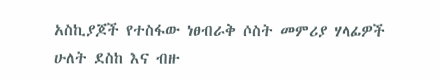አስኪያጆች የተስፋው ነፀብራቅ ሶስት መምሪያ ሃላፊዎች ሁለት ደስከ እና ብዙ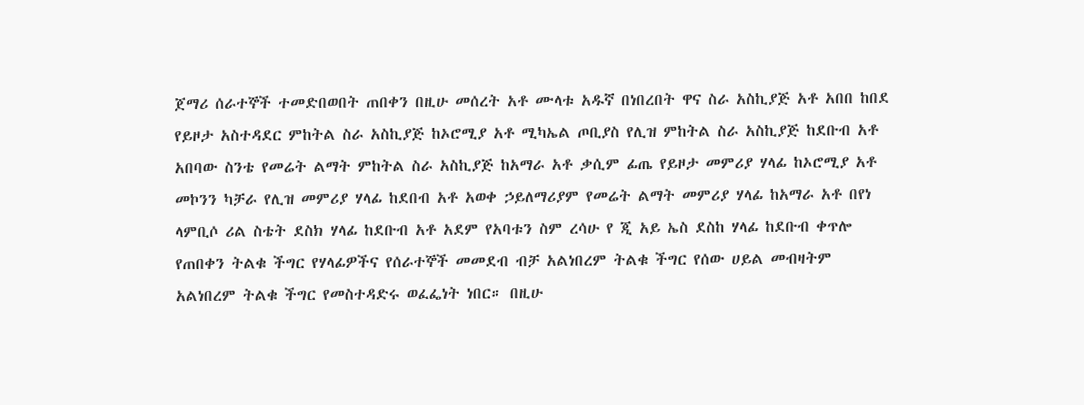ጀማሪ ሰራተኞች ተመድበወበት ጠበቀን በዚሁ መሰረት አቶ ሙላቱ አዱኛ በነበረበት ዋና ስራ አስኪያጅ አቶ አበበ ከበደ የይዞታ አስተዳደር ምከትል ስራ አስኪያጅ ከኦሮሚያ አቶ ሚካኤል ጦቢያስ የሊዝ ምከትል ስራ አስኪያጅ ከደቡብ አቶ አበባው ስንቴ የመሬት ልማት ምከትል ስራ አስኪያጅ ከአማራ አቶ ቃሲም ፊጤ የይዞታ መምሪያ ሃላፊ ከኦሮሚያ አቶ መኮንን ካቻራ የሊዝ መምሪያ ሃላፊ ከደበብ አቶ አወቀ ኃይለማሪያም የመሬት ልማት መምሪያ ሃላፊ ከአማራ አቶ በየነ ላምቢሶ ሪል ስቴት ደስክ ሃላፊ ከደቡብ አቶ አደም የአባቱን ስም ረሳሁ የ ጂ አይ ኤስ ደስከ ሃላፊ ከደቡብ ቀጥሎ የጠበቀን ትልቁ ችግር የሃላፊዎችና የሰራተኞች መመደብ ብቻ አልነበረም ትልቁ ችግር የሰው ሀይል መብዛትም አልነበረም ትልቁ ችግር የመስተዳድሩ ወፈፌነት ነበር። በዚሁ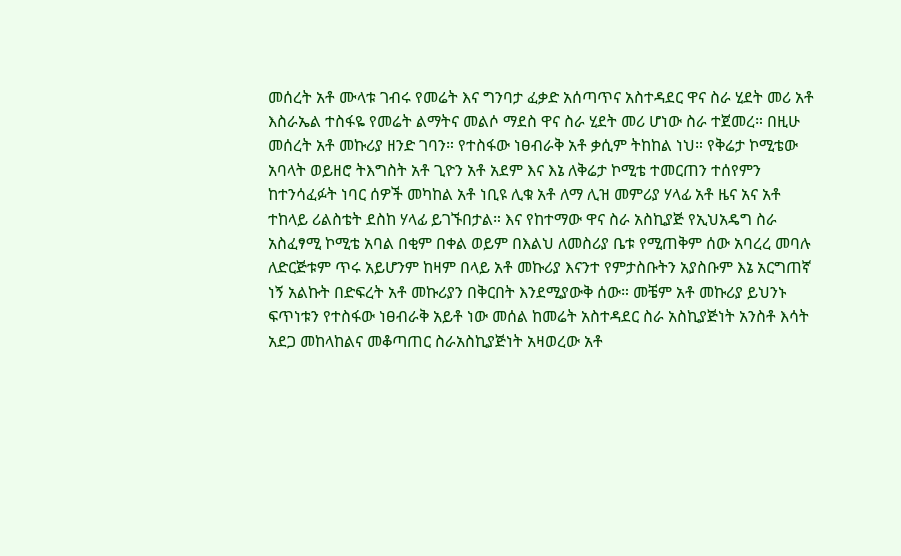መሰረት አቶ ሙላቱ ገብሩ የመሬት እና ግንባታ ፈቃድ አሰጣጥና አስተዳደር ዋና ስራ ሂደት መሪ አቶ እስራኤል ተስፋዬ የመሬት ልማትና መልሶ ማደስ ዋና ስራ ሂደት መሪ ሆነው ስራ ተጀመረ። በዚሁ መሰረት አቶ መኩሪያ ዘንድ ገባን። የተስፋው ነፀብራቅ አቶ ቃሲም ትከከል ነህ። የቅሬታ ኮሚቴው አባላት ወይዘሮ ትእግስት አቶ ጊዮን አቶ አደም እና እኔ ለቅሬታ ኮሚቴ ተመርጠን ተሰየምን ከተንሳፈፉት ነባር ሰዎች መካከል አቶ ነቢዩ ሊቁ አቶ ለማ ሊዝ መምሪያ ሃላፊ አቶ ዜና አና አቶ ተከላይ ሪልስቴት ደስከ ሃላፊ ይገኙበታል። እና የከተማው ዋና ስራ አስኪያጅ የኢህአዴግ ስራ አስፈፃሚ ኮሚቴ አባል በቂም በቀል ወይም በእልህ ለመስሪያ ቤቱ የሚጠቅም ሰው አባረረ መባሉ ለድርጅቱም ጥሩ አይሆንም ከዛም በላይ አቶ መኩሪያ እናንተ የምታስቡትን አያስቡም እኔ አርግጠኛ ነኝ አልኩት በድፍረት አቶ መኩሪያን በቅርበት እንደሚያውቅ ሰው። መቼም አቶ መኩሪያ ይህንኑ ፍጥነቱን የተስፋው ነፀብራቅ አይቶ ነው መሰል ከመሬት አስተዳደር ስራ አስኪያጅነት አንስቶ እሳት አደጋ መከላከልና መቆጣጠር ስራአስኪያጅነት አዛወረው አቶ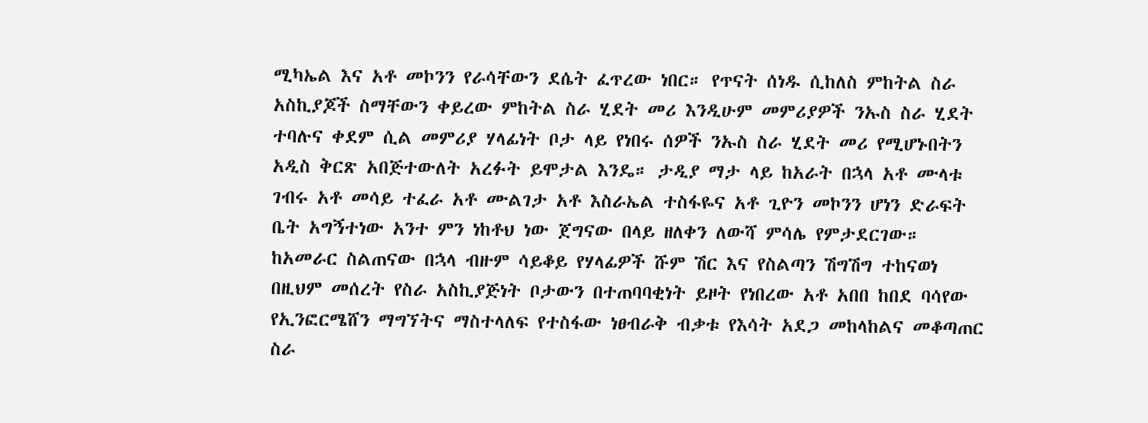ሚካኤል እና አቶ መኮንን የራሳቸውን ደሴት ፈጥረው ነበር። የጥናት ሰነዱ ሲከለስ ምከትል ስራ አስኪያጆች ስማቸውን ቀይረው ምከትል ስራ ሂደት መሪ እንዲሁም መምሪያዎች ንኡስ ስራ ሂደት ተባሉና ቀደም ሲል መምሪያ ሃላፊነት ቦታ ላይ የነበሩ ሰዎች ንኡስ ስራ ሂደት መሪ የሚሆኑበትን አዲስ ቅርጽ አበጅተውለት አረፉት ይሞታል እንዴ። ታዲያ ማታ ላይ ከአራት በኋላ አቶ ሙላቱ ገብሩ አቶ መሳይ ተፈራ አቶ ሙልገታ አቶ እስራኤል ተስፋዬና አቶ ጊዮን መኮንን ሆነን ድራፍት ቤት አግኝተነው አንተ ምን ነከቶህ ነው ጀግናው በላይ ዘለቀን ለውሻ ምሳሌ የምታደርገው። ከአመራር ስልጠናው በኋላ ብዙም ሳይቆይ የሃላፊዎች ሹም ሽር እና የስልጣን ሽግሽግ ተከናወነ በዚህም መሰረት የስራ አስኪያጅነት ቦታውን በተጠባባቂነት ይዞት የነበረው አቶ አበበ ከበደ ባሳየው የኢንፎርሜሸን ማግኘትና ማስተላለፍ የተስፋው ነፀብራቅ ብቃቱ የእሳት አደጋ መከላከልና መቆጣጠር ስራ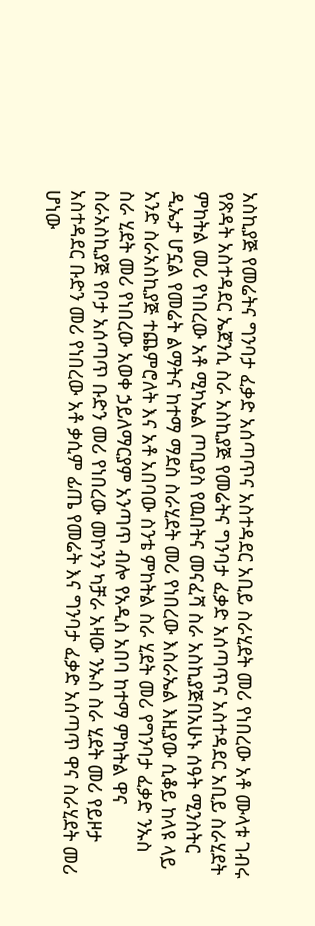አስኪያጅ የመሬትና ግንባታ ፈቃድ አሰጣጥና አስተዳደር አቢይ ስራሂደት መሪ የነበረው አቶ ሙላቱ ገብሩ የጽዳት አስተዳደር ኤጀንሲ ስራ አስኪያጅ የመሬትና ግንባታ ፈቃድ አሰጣጥና አስተዳደር አቢይ ስራሂደት ምከትል መሪ የነበረው አቶ ሚካኤል ጦቢያስ የዉበትና መናፈሻ ስራ አስኪያጅበአሁኑ ሰዓት ሚንስትር ዲኤታ ሆኗል የመሬት ልማትና ከተማ ማደስ ስራሂደት መሪ የነበረው እስራኤል እዚያው ሲቆይ ከላዩ ላይ አንድ ስራአስኪያጅ ተጨምሮለት እና አቶ አበባው ስንቴ ምከትል ስራ ሂደት መሪ የግንባታ ፈቃድ ንኡስ ስራ ሂደት መሪ የነበረው አወቀ ኃይለማርያም አንጣጥ ብሎ የአዲስ አበባ ከተማ ምከትል ዋና ስራአስኪያጅ የቦታ አሰጣጥ ቡድን መሪ የነበረው መኮንን ካቻራ አዛው ንኡስ ስራ ሂደት መሪ የይዞታ አስተዳደር ቡድን መሪ የነበረው አቶ ቃሲም ፊጤ የመሬት እና ግንባታ ፈቃድ አሰጣጥ ዋና ስራሂደት መሪ ሆነው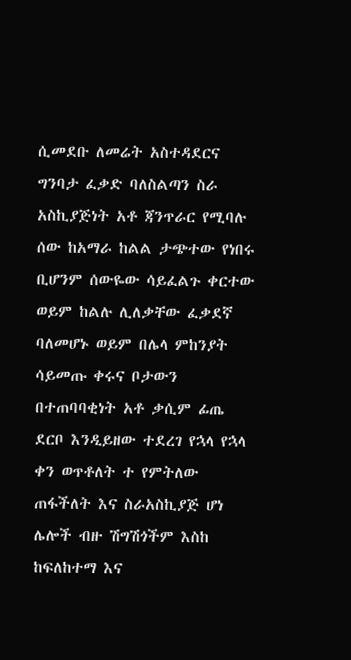ሲመደቡ ለመሬት አስተዳደርና ግንባታ ፈቃድ ባለስልጣን ስራ አስኪያጅነት አቶ ጃንጥራር የሚባሉ ሰው ከአማራ ከልል ታጭተው የነበሩ ቢሆንም ሰውዬው ሳይፈልጉ ቀርተው ወይም ከልሉ ሊለቃቸው ፈቃደኛ ባለመሆኑ ወይም በሌላ ምከንያት ሳይመጡ ቀሩና ቦታውን በተጠባባቂነት አቶ ቃሲም ፊጤ ደርቦ እንዲይዘው ተደረገ የኋላ የኋላ ቀን ወጥቶለት ተ የምትለው ጠፋችለት እና ስራአስኪያጅ ሆነ ሌሎች ብዙ ሽግሽጎችም እስከ ከፍለከተማ እና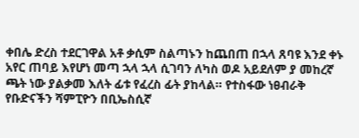ቀበሌ ድረስ ተደርገዋል አቶ ቃሲም ስልጣኑን ከጨበጠ በኋላ ጸባዩ እንደ ቀኑ አየር ጠባይ እየሆነ መጣ ኋላ ኋላ ሲገባን ለካስ ወዶ አይደለም ያ መከረኛ ጫት ነው ያልቃመ እለት ፊቱ የፈረስ ፊት ያከላል። የተስፋው ነፀብራቅ የቡድናችን ሻምፒዮን በቢኤስሲኛ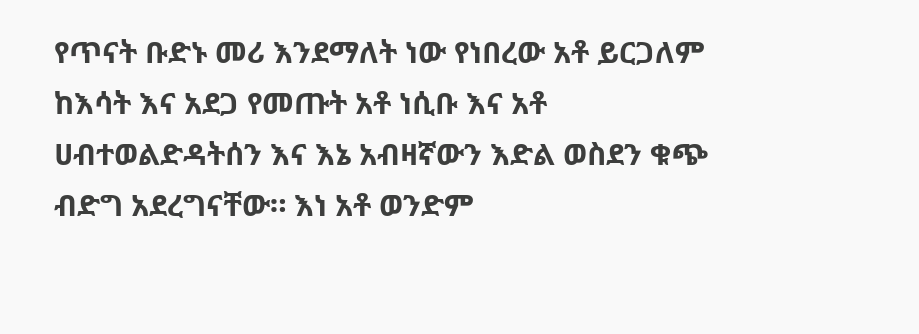የጥናት ቡድኑ መሪ እንደማለት ነው የነበረው አቶ ይርጋለም ከእሳት እና አደጋ የመጡት አቶ ነሲቡ እና አቶ ሀብተወልድዳትሰን እና እኔ አብዛኛውን እድል ወስደን ቁጭ ብድግ አደረግናቸው። እነ አቶ ወንድም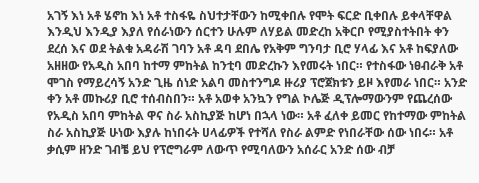አገኝ እነ አቶ ሄኖከ እነ አቶ ተስፋዬ ስህተታቸውን ከሚቀበሉ የሞት ፍርድ ቢቀበሉ ይቀላቸዋል እንዲህ እንዲያ እያለ የሰራነውን ሰርተን ሁሉም ለሃይል መድረከ አቅርቦ የሚያስተትበት ቀን ደረሰ እና ወደ ትልቁ አዳራሽ ገባን አቶ ዳባ ደበሌ የአቅም ግንባታ ቢሮ ሃላፊ እና አቶ ከፍያለው አዘዘው የአዲስ አበባ ከተማ ምከትል ከንቲባ መድረኩን እየመሩት ነበር። የተስፋው ነፀብራቅ አቶ ሞገስ የማይረሳኝ አንድ ጊዜ ሰነድ አልባ መስተንግዶ ዙሪያ ፕሮጀክቱን ይዞ እየመራ ነበር። አንድ ቀን አቶ መኩሪያ ቢሮ ተሰብስበን። አቶ አወቀ አንኳን የግል ኮሌጅ ዲፕሎማውንም የጨረሰው የአዲስ አበባ ምከትል ዋና ስራ አስኪያጅ ከሆነ በኋላ ነው። አቶ ፈለቀ ይመር የከተማው ምከትል ስራ አስኪያጅ ሁነው እያሉ ከነበሩት ሀላፊዎች የተሻለ የስራ ልምድ የነበራቸው ሰው ነበሩ። አቶ ቃሲም ዘንድ ገብቼ ይህ የፕሮግራም ለውጥ የሚባለውን አሰራር አንድ ሰው ብቻ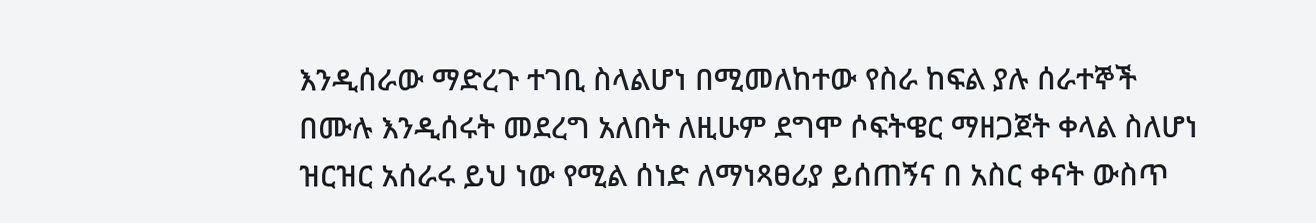እንዲሰራው ማድረጉ ተገቢ ስላልሆነ በሚመለከተው የስራ ከፍል ያሉ ሰራተኞች በሙሉ እንዲሰሩት መደረግ አለበት ለዚሁም ደግሞ ሶፍትዌር ማዘጋጀት ቀላል ስለሆነ ዝርዝር አሰራሩ ይህ ነው የሚል ሰነድ ለማነጻፀሪያ ይሰጠኝና በ አስር ቀናት ውስጥ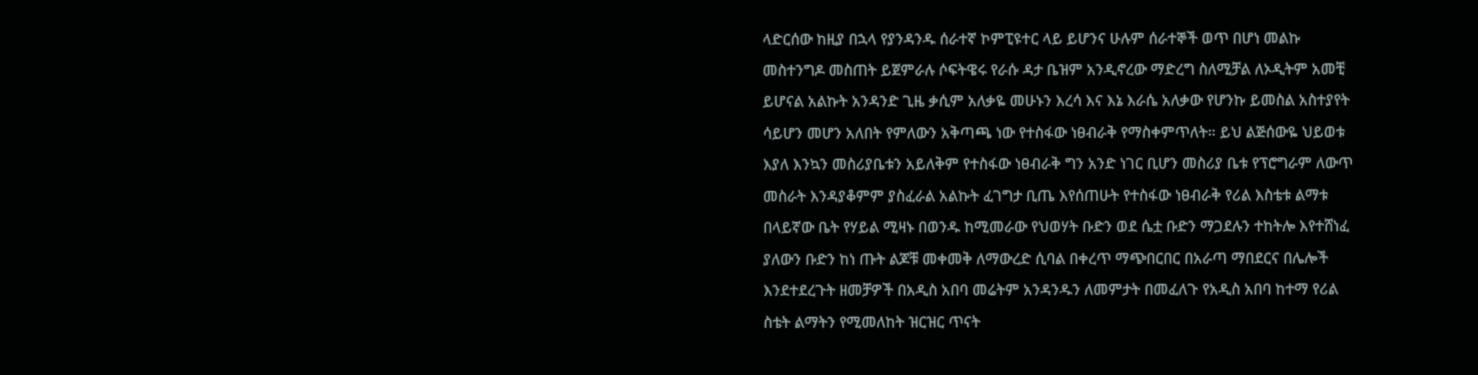ላድርሰው ከዚያ በኋላ የያንዳንዱ ሰራተኛ ኮምፒዩተር ላይ ይሆንና ሁሉም ሰራተኞች ወጥ በሆነ መልኩ መስተንግዶ መስጠት ይጀምራሉ ሶፍትዌሩ የራሱ ዳታ ቤዝም አንዲኖረው ማድረግ ስለሚቻል ለኦዲትም አመቺ ይሆናል አልኩት አንዳንድ ጊዜ ቃሲም አለቃዬ መሁኑን እረሳ እና እኔ እራሴ አለቃው የሆንኩ ይመስል አስተያየት ሳይሆን መሆን አለበት የምለውን አቅጣጫ ነው የተስፋው ነፀብራቅ የማስቀምጥለት። ይህ ልጅሰውዬ ህይወቱ እያለ እንኳን መስሪያቤቱን አይለቅም የተስፋው ነፀብራቅ ግን አንድ ነገር ቢሆን መስሪያ ቤቱ የፕሮግራም ለውጥ መስራት እንዳያቆምም ያስፈራል አልኩት ፈገግታ ቢጤ እየሰጠሁት የተስፋው ነፀብራቅ የሪል እስቴቱ ልማቱ በላይኛው ቤት የሃይል ሚዛኑ በወንዱ ከሚመራው የህወሃት ቡድን ወደ ሴቷ ቡድን ማጋደሉን ተከትሎ እየተሸነፈ ያለውን ቡድን ከነ ጡት ልጆቹ መቀመቅ ለማውረድ ሲባል በቀረጥ ማጭበርበር በአራጣ ማበደርና በሌሎች እንደተደረጉት ዘመቻዎች በአዲስ አበባ መሬትም አንዳንዱን ለመምታት በመፈለጉ የአዲስ አበባ ከተማ የሪል ስቴት ልማትን የሚመለከት ዝርዝር ጥናት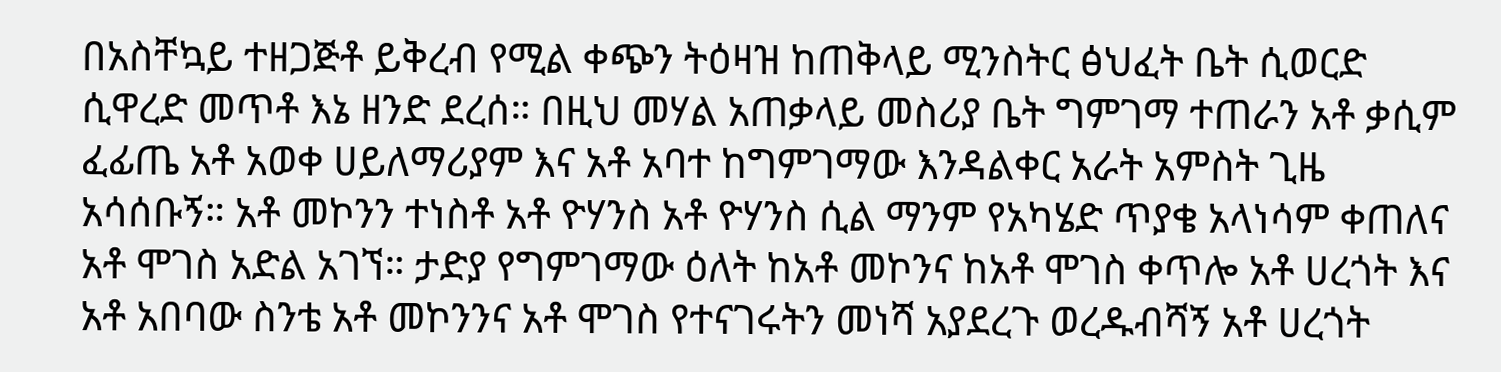በአስቸኳይ ተዘጋጅቶ ይቅረብ የሚል ቀጭን ትዕዛዝ ከጠቅላይ ሚንስትር ፅህፈት ቤት ሲወርድ ሲዋረድ መጥቶ እኔ ዘንድ ደረሰ። በዚህ መሃል አጠቃላይ መስሪያ ቤት ግምገማ ተጠራን አቶ ቃሲም ፈፊጤ አቶ አወቀ ሀይለማሪያም እና አቶ አባተ ከግምገማው እንዳልቀር አራት አምስት ጊዜ አሳሰቡኝ። አቶ መኮንን ተነስቶ አቶ ዮሃንስ አቶ ዮሃንስ ሲል ማንም የአካሄድ ጥያቄ አላነሳም ቀጠለና አቶ ሞገስ አድል አገኘ። ታድያ የግምገማው ዕለት ከአቶ መኮንና ከአቶ ሞገስ ቀጥሎ አቶ ሀረጎት እና አቶ አበባው ስንቴ አቶ መኮንንና አቶ ሞገስ የተናገሩትን መነሻ አያደረጉ ወረዱብሻኝ አቶ ሀረጎት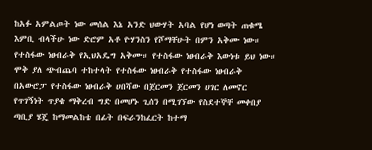ከአፉ አምልጦት ነው መሰል እኔ አንድ ህውሃት አባል የሆነ ወጣት ጠቁሜ እምቢ ብላችሁ ነው ድሮም አቶ ዮሃንስን የሾማቸሁት በምን አቅሙ ነው። የተስፋው ነፀብራቅ የኢህአዴግ አቅሙ። የተስፋው ነፀብራቅ እውነቱ ይህ ነው። ሞቅ ያለ ጭብጨባ ተከተላት የተስፋው ነፀብራቅ የተስፋው ነፀብራቅ በአውሮፓ የተስፋው ነፀብራቅ ሀበሻው በጀርመን ጀርመን ሀገር ለመኖር የጥገኝነት ጥያቄ ማቅረብ ግድ በመሆኑ ጊሰን በሚገኘው የስደተኞቸ መቀበያ ጣቢያ ሄጄ ከማመልከቴ በፊት በፍራንከፈርት ከተማ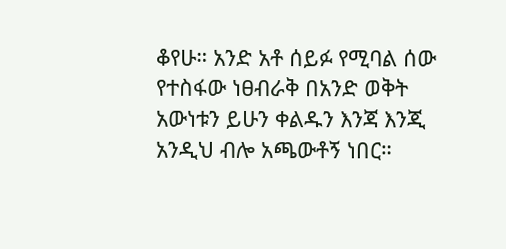ቆየሁ። አንድ አቶ ሰይፉ የሚባል ሰው የተስፋው ነፀብራቅ በአንድ ወቅት አውነቱን ይሁን ቀልዱን እንጃ እንጂ አንዲህ ብሎ አጫውቶኝ ነበር።